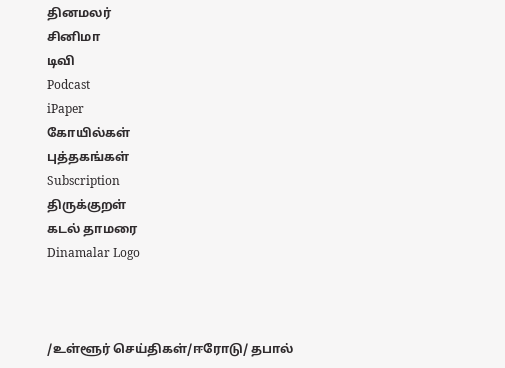தினமலர்
சினிமா
டிவி
Podcast
iPaper
கோயில்கள்
புத்தகங்கள்
Subscription
திருக்குறள்
கடல் தாமரை
Dinamalar Logo



/உள்ளூர் செய்திகள்/ஈரோடு/ தபால்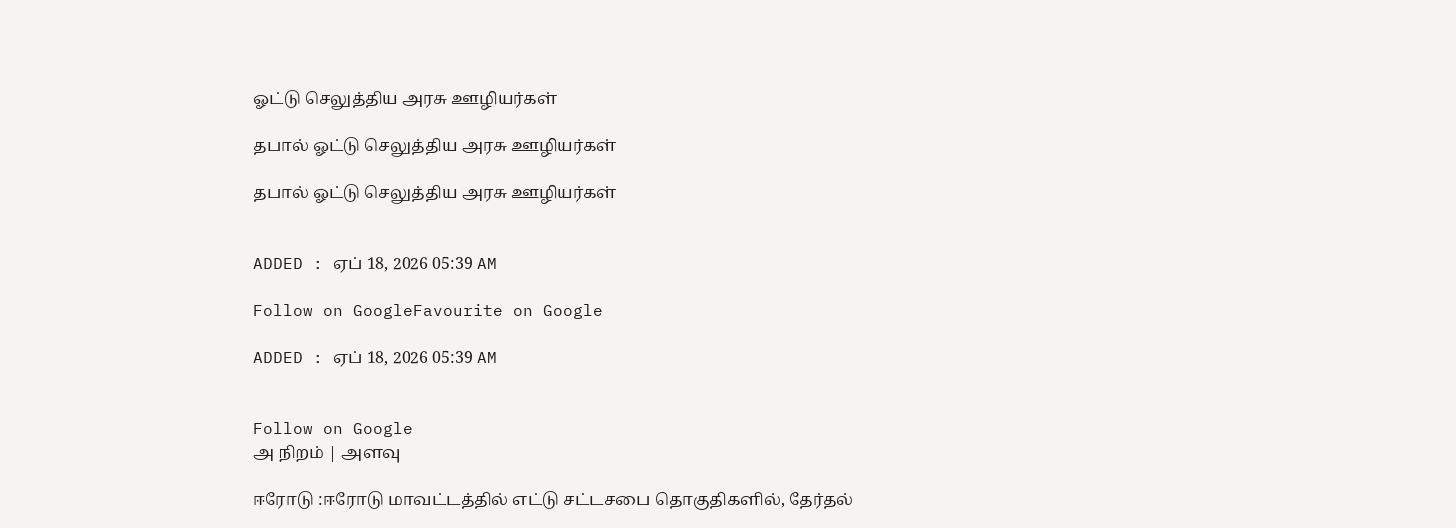ஓட்டு செலுத்திய அரசு ஊழியர்கள்

தபால் ஓட்டு செலுத்திய அரசு ஊழியர்கள்

தபால் ஓட்டு செலுத்திய அரசு ஊழியர்கள்


ADDED : ஏப் 18, 2026 05:39 AM

Follow on GoogleFavourite on Google

ADDED : ஏப் 18, 2026 05:39 AM


Follow on Google
அ நிறம் | அளவு

ஈரோடு :ஈரோடு மாவட்டத்தில் எட்டு சட்டசபை தொகுதிகளில், தேர்தல்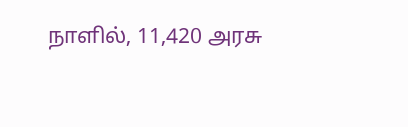நாளில், 11,420 அரசு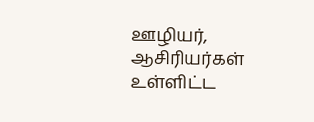ஊழியர், ஆசிரியர்கள் உள்ளிட்ட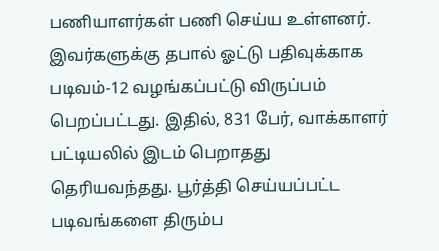பணியாளர்கள் பணி செய்ய உள்ளனர். இவர்களுக்கு தபால் ஓட்டு பதிவுக்காக படிவம்-12 வழங்கப்பட்டு விருப்பம் பெறப்பட்டது. இதில், 831 பேர், வாக்காளர் பட்டியலில் இடம் பெறாதது தெரியவந்தது. பூர்த்தி செய்யப்பட்ட படிவங்களை திரும்ப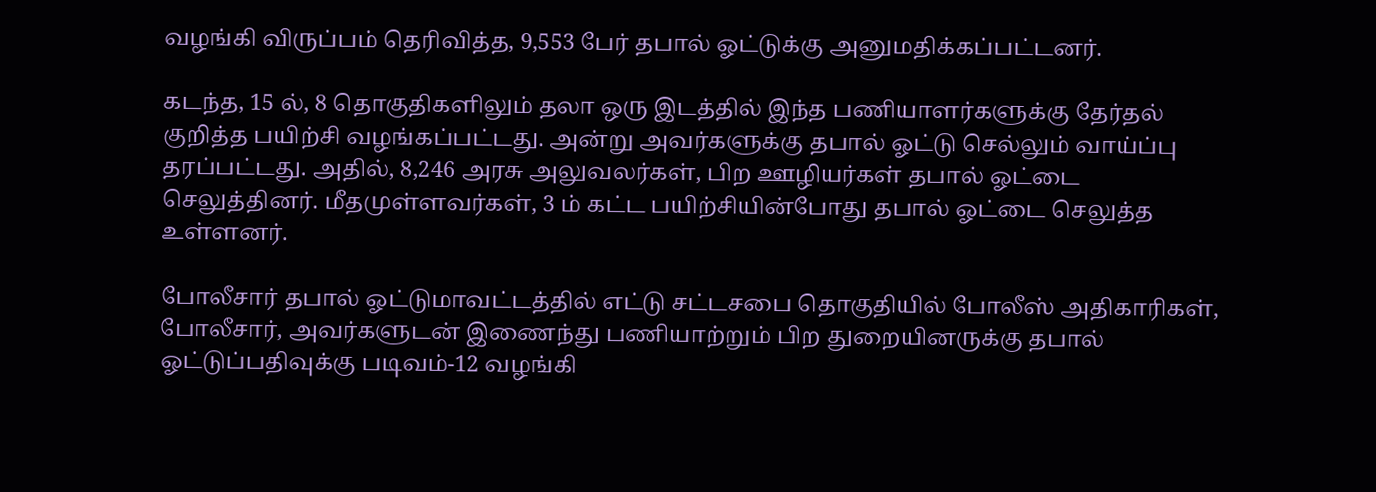வழங்கி விருப்பம் தெரிவித்த, 9,553 பேர் தபால் ஓட்டுக்கு அனுமதிக்கப்பட்டனர்.

கடந்த, 15 ல், 8 தொகுதிகளிலும் தலா ஒரு இடத்தில் இந்த பணியாளர்களுக்கு தேர்தல் குறித்த பயிற்சி வழங்கப்பட்டது. அன்று அவர்களுக்கு தபால் ஓட்டு செல்லும் வாய்ப்பு தரப்பட்டது. அதில், 8,246 அரசு அலுவலர்கள், பிற ஊழியர்கள் தபால் ஓட்டை செலுத்தினர். மீதமுள்ளவர்கள், 3 ம் கட்ட பயிற்சியின்போது தபால் ஓட்டை செலுத்த உள்ளனர்.

போலீசார் தபால் ஓட்டுமாவட்டத்தில் எட்டு சட்டசபை தொகுதியில் போலீஸ் அதிகாரிகள், போலீசார், அவர்களுடன் இணைந்து பணியாற்றும் பிற துறையினருக்கு தபால் ஓட்டுப்பதிவுக்கு படிவம்-12 வழங்கி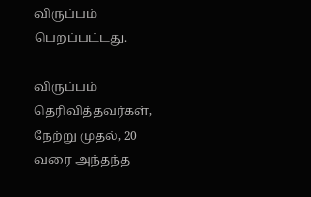விருப்பம் பெறப்பட்டது.

விருப்பம் தெரிவித்தவர்கள், நேற்று முதல், 20 வரை அந்தந்த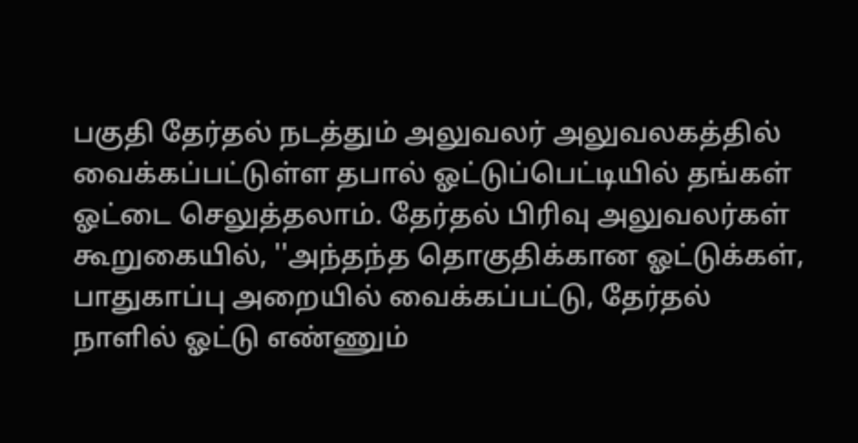பகுதி தேர்தல் நடத்தும் அலுவலர் அலுவலகத்தில் வைக்கப்பட்டுள்ள தபால் ஓட்டுப்பெட்டியில் தங்கள் ஓட்டை செலுத்தலாம். தேர்தல் பிரிவு அலுவலர்கள் கூறுகையில், ''அந்தந்த தொகுதிக்கான ஓட்டுக்கள், பாதுகாப்பு அறையில் வைக்கப்பட்டு, தேர்தல் நாளில் ஓட்டு எண்ணும்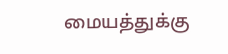மையத்துக்கு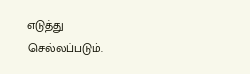எடுத்து செல்லப்படும்.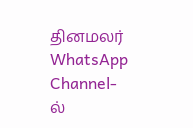தினமலர் WhatsApp Channel-ல்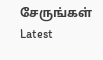சேருங்கள்
Latest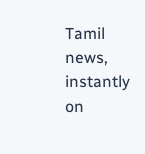Tamil news, instantly on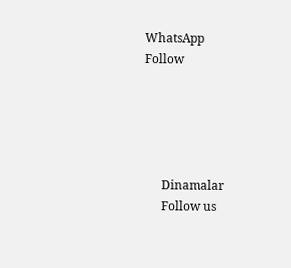WhatsApp
Follow





      Dinamalar
      Follow us